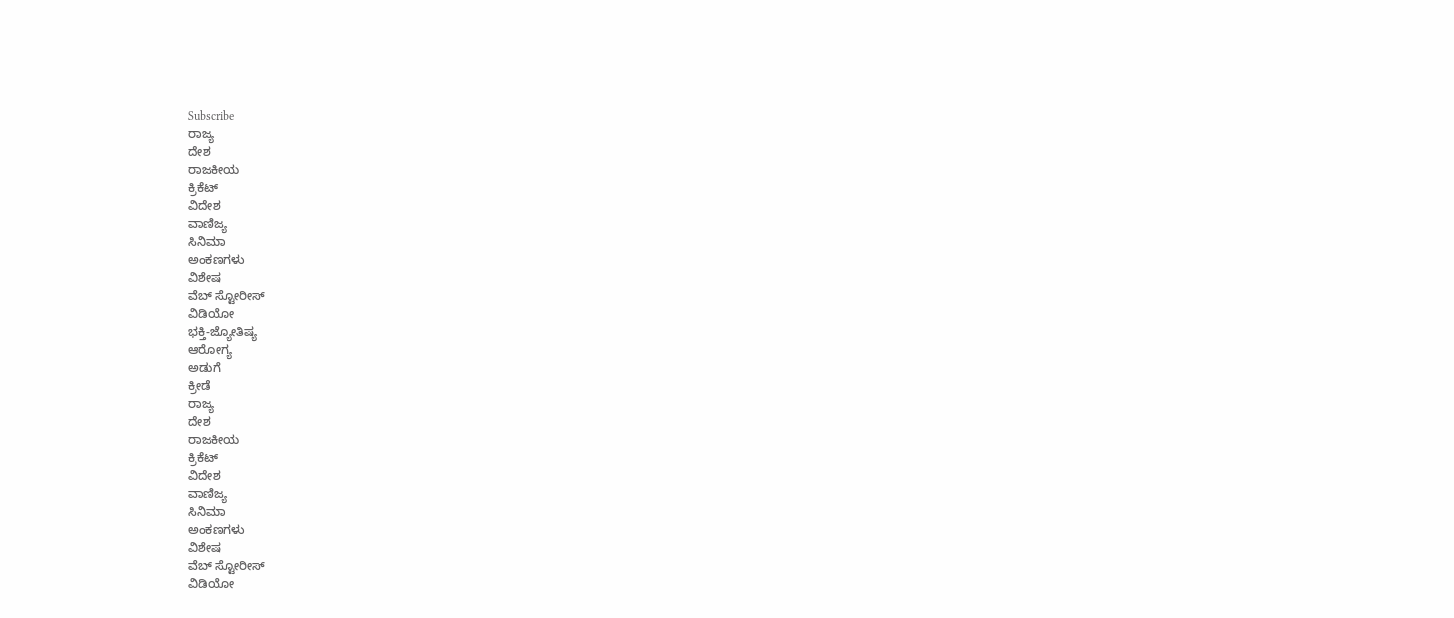Subscribe
ರಾಜ್ಯ
ದೇಶ
ರಾಜಕೀಯ
ಕ್ರಿಕೆಟ್
ವಿದೇಶ
ವಾಣಿಜ್ಯ
ಸಿನಿಮಾ
ಅಂಕಣಗಳು
ವಿಶೇಷ
ವೆಬ್ ಸ್ಟೋರೀಸ್
ವಿಡಿಯೋ
ಭಕ್ತಿ-ಜ್ಯೋತಿಷ್ಯ
ಆರೋಗ್ಯ
ಅಡುಗೆ
ಕ್ರೀಡೆ
ರಾಜ್ಯ
ದೇಶ
ರಾಜಕೀಯ
ಕ್ರಿಕೆಟ್
ವಿದೇಶ
ವಾಣಿಜ್ಯ
ಸಿನಿಮಾ
ಅಂಕಣಗಳು
ವಿಶೇಷ
ವೆಬ್ ಸ್ಟೋರೀಸ್
ವಿಡಿಯೋ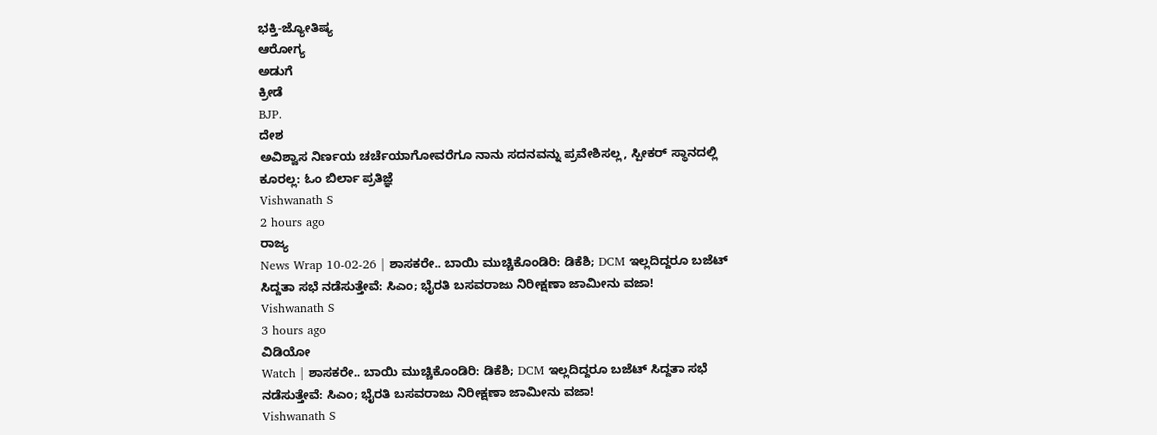ಭಕ್ತಿ-ಜ್ಯೋತಿಷ್ಯ
ಆರೋಗ್ಯ
ಅಡುಗೆ
ಕ್ರೀಡೆ
BJP.
ದೇಶ
ಅವಿಶ್ವಾಸ ನಿರ್ಣಯ ಚರ್ಚೆಯಾಗೋವರೆಗೂ ನಾನು ಸದನವನ್ನು ಪ್ರವೇಶಿಸಲ್ಲ, ಸ್ಪೀಕರ್ ಸ್ಥಾನದಲ್ಲಿ ಕೂರಲ್ಲ: ಓಂ ಬಿರ್ಲಾ ಪ್ರತಿಜ್ಞೆ
Vishwanath S
2 hours ago
ರಾಜ್ಯ
News Wrap 10-02-26 | ಶಾಸಕರೇ.. ಬಾಯಿ ಮುಚ್ಚಿಕೊಂಡಿರಿ: ಡಿಕೆಶಿ; DCM ಇಲ್ಲದಿದ್ದರೂ ಬಜೆಟ್ ಸಿದ್ದತಾ ಸಭೆ ನಡೆಸುತ್ತೇವೆ: ಸಿಎಂ; ಭೈರತಿ ಬಸವರಾಜು ನಿರೀಕ್ಷಣಾ ಜಾಮೀನು ವಜಾ!
Vishwanath S
3 hours ago
ವಿಡಿಯೋ
Watch | ಶಾಸಕರೇ.. ಬಾಯಿ ಮುಚ್ಚಿಕೊಂಡಿರಿ: ಡಿಕೆಶಿ; DCM ಇಲ್ಲದಿದ್ದರೂ ಬಜೆಟ್ ಸಿದ್ದತಾ ಸಭೆ ನಡೆಸುತ್ತೇವೆ: ಸಿಎಂ; ಭೈರತಿ ಬಸವರಾಜು ನಿರೀಕ್ಷಣಾ ಜಾಮೀನು ವಜಾ!
Vishwanath S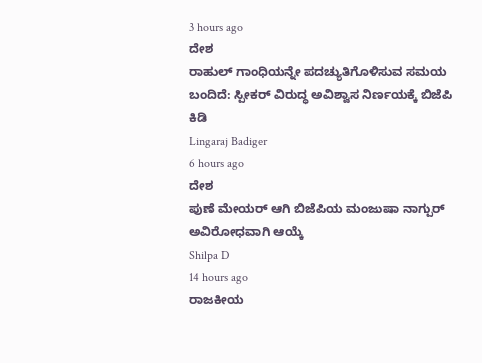3 hours ago
ದೇಶ
ರಾಹುಲ್ ಗಾಂಧಿಯನ್ನೇ ಪದಚ್ಯುತಿಗೊಳಿಸುವ ಸಮಯ ಬಂದಿದೆ: ಸ್ಪೀಕರ್ ವಿರುದ್ಧ ಅವಿಶ್ವಾಸ ನಿರ್ಣಯಕ್ಕೆ ಬಿಜೆಪಿ ಕಿಡಿ
Lingaraj Badiger
6 hours ago
ದೇಶ
ಪುಣೆ ಮೇಯರ್ ಆಗಿ ಬಿಜೆಪಿಯ ಮಂಜುಷಾ ನಾಗ್ಪುರ್ ಅವಿರೋಧವಾಗಿ ಆಯ್ಕೆ
Shilpa D
14 hours ago
ರಾಜಕೀಯ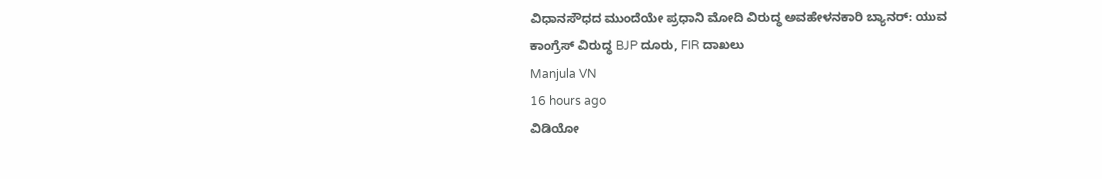ವಿಧಾನಸೌಧದ ಮುಂದೆಯೇ ಪ್ರಧಾನಿ ಮೋದಿ ವಿರುದ್ಧ ಅವಹೇಳನಕಾರಿ ಬ್ಯಾನರ್: ಯುವ ಕಾಂಗ್ರೆಸ್ ವಿರುದ್ಧ BJP ದೂರು, FIR ದಾಖಲು
Manjula VN
16 hours ago
ವಿಡಿಯೋ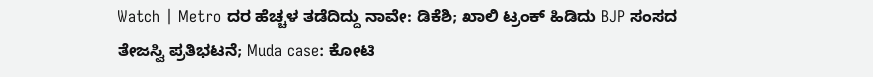Watch | Metro ದರ ಹೆಚ್ಚಳ ತಡೆದಿದ್ದು ನಾವೇ: ಡಿಕೆಶಿ; ಖಾಲಿ ಟ್ರಂಕ್ ಹಿಡಿದು BJP ಸಂಸದ ತೇಜಸ್ವಿ ಪ್ರತಿಭಟನೆ; Muda case: ಕೋಟಿ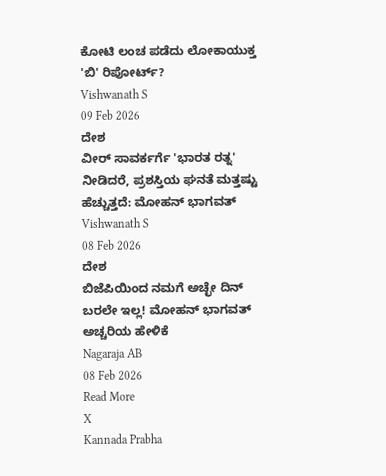ಕೋಟಿ ಲಂಚ ಪಡೆದು ಲೋಕಾಯುಕ್ತ 'ಬಿ' ರಿಪೋರ್ಟ್?
Vishwanath S
09 Feb 2026
ದೇಶ
ವೀರ್ ಸಾವರ್ಕರ್ಗೆ 'ಭಾರತ ರತ್ನ' ನೀಡಿದರೆ, ಪ್ರಶಸ್ತಿಯ ಘನತೆ ಮತ್ತಷ್ಟು ಹೆಚ್ಚುತ್ತದೆ: ಮೋಹನ್ ಭಾಗವತ್
Vishwanath S
08 Feb 2026
ದೇಶ
ಬಿಜೆಪಿಯಿಂದ ನಮಗೆ ಅಚ್ಛೇ ದಿನ್ ಬರಲೇ ಇಲ್ಲ! ಮೋಹನ್ ಭಾಗವತ್ ಅಚ್ಚರಿಯ ಹೇಳಿಕೆ
Nagaraja AB
08 Feb 2026
Read More
X
Kannada Prabha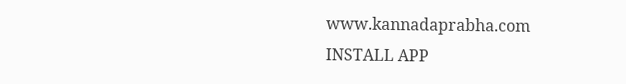www.kannadaprabha.com
INSTALL APP